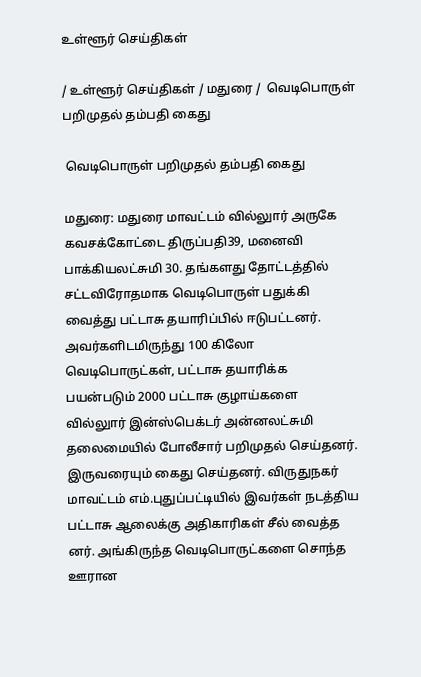உள்ளூர் செய்திகள்

/ உள்ளூர் செய்திகள் / மதுரை /  வெடிபொருள் பறிமுதல் தம்பதி கைது

 வெடிபொருள் பறிமுதல் தம்பதி கைது

மதுரை: மதுரை மாவட்டம் வில்லுார் அருகே கவசக்கோட்டை திருப்பதி39, மனைவி பாக்கியலட்சுமி 30. தங்களது தோட்டத்தில் சட்டவிரோதமாக வெடிபொருள் பதுக்கி வைத்து பட்டாசு தயாரிப்பில் ஈடுபட்டனர். அவர்களிடமிருந்து 100 கிலோ வெடிபொருட்கள், பட்டாசு தயாரிக்க பயன்படும் 2000 பட்டாசு குழாய்களை வில்லுார் இன்ஸ்பெக்டர் அன்னலட்சுமி தலைமையில் போலீசார் பறிமுதல் செய்தனர். இருவரையும் கைது செய்தனர். விருதுநகர் மாவட்டம் எம்.புதுப்பட்டியில் இவர்கள் நடத்திய பட்டாசு ஆலைக்கு அதிகாரிகள் சீல் வைத்த னர். அங்கிருந்த வெடிபொருட்களை சொந்த ஊரான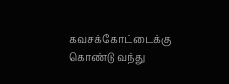கவசக்கோட்டைக்கு கொண்டு வந்து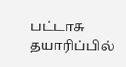பட்டாசு தயாரிப்பில்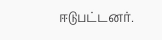ஈடுபட்டனர்.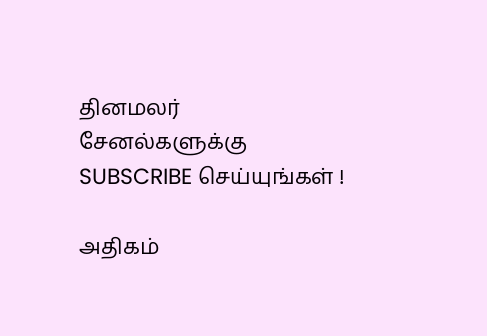தினமலர் சேனல்களுக்கு SUBSCRIBE செய்யுங்கள் !

அதிகம்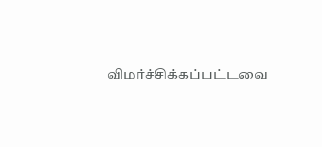விமர்ச்சிக்கப்பட்டவை